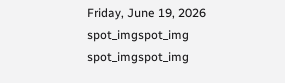Friday, June 19, 2026
spot_imgspot_img
spot_imgspot_img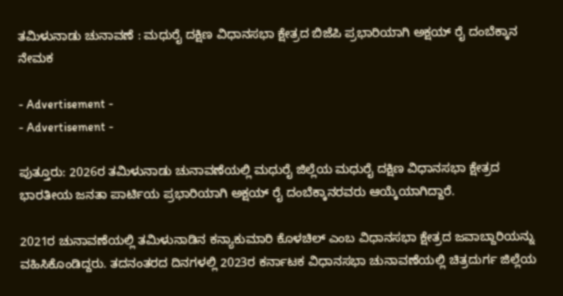ತಮಿಳುನಾಡು ಚುನಾವಣೆ : ಮಧುರೈ ದಕ್ಷಿಣ ವಿಧಾನಸಭಾ ಕ್ಷೇತ್ರದ ಬಿಜೆಪಿ ಪ್ರಭಾರಿಯಾಗಿ ಅಕ್ಷಯ್ ರೈ ದಂಬೆಕ್ಕಾನ ನೇಮಕ

- Advertisement -
- Advertisement -

ಪುತ್ತೂರು: 2026ರ ತಮಿಳುನಾಡು ಚುನಾವಣೆಯಲ್ಲಿ ಮಧುರೈ ಜಿಲ್ಲೆಯ ಮಧುರೈ ದಕ್ಷಿಣ ವಿಧಾನಸಭಾ ಕ್ಷೇತ್ರದ ಭಾರತೀಯ ಜನತಾ ಪಾರ್ಟಿಯ ಪ್ರಭಾರಿಯಾಗಿ ಅಕ್ಷಯ್ ರೈ ದಂಬೆಕ್ಕಾನರವರು ಆಯ್ಕೆಯಾಗಿದ್ದಾರೆ.

2021ರ ಚುನಾವಣೆಯಲ್ಲಿ ತಮಿಳುನಾಡಿನ ಕನ್ಯಾಕುಮಾರಿ ಕೊಳಚಿಲ್‌ ಎಂಬ ವಿಧಾನಸಭಾ ಕ್ಷೇತ್ರದ ಜವಾಬ್ದಾರಿಯನ್ನು ವಹಿಸಿಕೊಂಡಿದ್ದರು. ತದನಂತರದ ದಿನಗಳಲ್ಲಿ 2023ರ ಕರ್ನಾಟಕ ವಿಧಾನಸಭಾ ಚುನಾವಣೆಯಲ್ಲಿ ಚಿತ್ರದುರ್ಗ ಜಿಲ್ಲೆಯ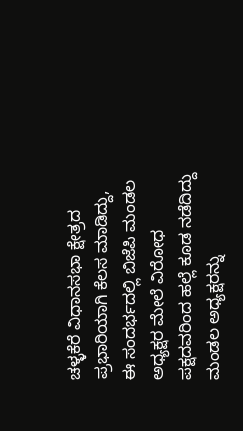ಚಳ್ಳಕೆರೆ ವಿಧಾನಸಭಾ ಕ್ಷೇತ್ರದ ಪ್ರಭಾರಿಯಾಗಿ ಕೆಲಸ ಮಾಡಿದ್ದು, ಈ ಸಂದರ್ಭದಲ್ಲಿ ಬಿಜೆಪಿ ಮಂಡಲ ಅಧ್ಯಕ್ಷರ ಮೇಲೆ ವಿರೋಧ ಪಕ್ಷದವರಿಂದ ಹಲ್ಲೆ ಕೂಡ ನಡೆದಿದ್ದು ಮಂಡಲ ಅಧ್ಯಕ್ಷರನ್ನು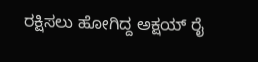ರಕ್ಷಿಸಲು ಹೋಗಿದ್ದ ಅಕ್ಷಯ್ ರೈ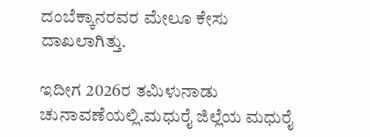ದಂಬೆಕ್ಕಾನರವರ ಮೇಲೂ ಕೇಸು ದಾಖಲಾಗಿತ್ತು.

ಇದೀಗ 2026ರ ತಮಿಳುನಾಡು ಚುನಾವಣೆಯಲ್ಲಿ.ಮಧುರೈ ಜಿಲ್ಲೆಯ ಮಧುರೈ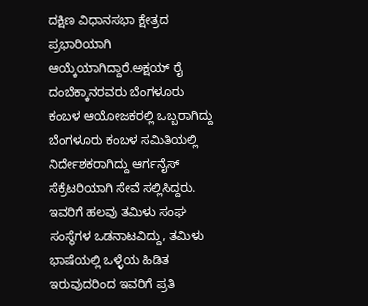ದಕ್ಷಿಣ ವಿಧಾನಸಭಾ ಕ್ಷೇತ್ರದ ಪ್ರಭಾರಿಯಾಗಿ ಆಯ್ಕೆಯಾಗಿದ್ದಾರೆ.ಅಕ್ಷಯ್ ರೈ ದಂಬೆಕ್ಕಾನರವರು ಬೆಂಗಳೂರು ಕಂಬಳ ಆಯೋಜಕರಲ್ಲಿ ಒಬ್ಬರಾಗಿದ್ದು ಬೆಂಗಳೂರು ಕಂಬಳ ಸಮಿತಿಯಲ್ಲಿ ನಿರ್ದೇಶಕರಾಗಿದ್ದು ಆರ್ಗನೈಸ್ ಸೆಕ್ರೆಟರಿಯಾಗಿ ಸೇವೆ ಸಲ್ಲಿಸಿದ್ದರು. ಇವರಿಗೆ ಹಲವು ತಮಿಳು ಸಂಘ ಸಂಸ್ಥೆಗಳ ಒಡನಾಟವಿದ್ದು, ತಮಿಳು ಭಾಷೆಯಲ್ಲಿ ಒಳ್ಳೆಯ ಹಿಡಿತ ಇರುವುದರಿಂದ ಇವರಿಗೆ ಪ್ರತಿ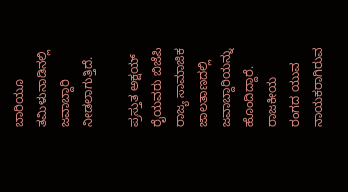ಬಾರಿಯೂ ತಮಿಳುನಾಡಿನಲ್ಲಿ ಜವಾಬ್ದಾರಿ ನೀಡಲಾಗುತ್ತಿದೆ.

ಪ್ರಸ್ತುತ ಅಕ್ಷಯ್ ರೈಯವರು ಬಿಜೆಪಿ ರಾಜ್ಯ ಸಾಮಾಜಿಕ ಜಾಲತಾಣದಲ್ಲಿ ಜವಾಬ್ದಾರಿಯನ್ನು ಹೊಂದಿದ್ದಾರೆ. ರಾಜಕೀಯ ರಂಗದ ಯುವ ನಾಯಕರಾಗಿರುವ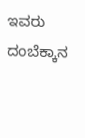ಇವರು ದಂಬೆಕ್ಕಾನ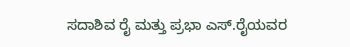ಸದಾಶಿವ ರೈ ಮತ್ತು ಪ್ರಭಾ ಎಸ್.ರೈಯವರ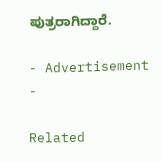ಪುತ್ರರಾಗಿದ್ದಾರೆ.

- Advertisement -

Related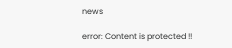news

error: Content is protected !!